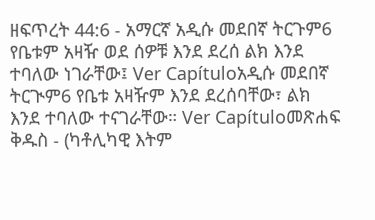ዘፍጥረት 44:6 - አማርኛ አዲሱ መደበኛ ትርጉም6 የቤቱም አዛዥ ወደ ሰዎቹ እንደ ደረሰ ልክ እንደ ተባለው ነገራቸው፤ Ver Capítuloአዲሱ መደበኛ ትርጒም6 የቤቱ አዛዥም እንደ ደረሰባቸው፣ ልክ እንደ ተባለው ተናገራቸው። Ver Capítuloመጽሐፍ ቅዱስ - (ካቶሊካዊ እትም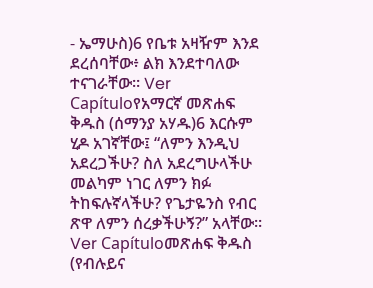- ኤማሁስ)6 የቤቱ አዛዥም እንደ ደረሰባቸው፥ ልክ እንደተባለው ተናገራቸው። Ver Capítuloየአማርኛ መጽሐፍ ቅዱስ (ሰማንያ አሃዱ)6 እርሱም ሂዶ አገኛቸው፤ “ለምን እንዲህ አደረጋችሁ? ስለ አደረግሁላችሁ መልካም ነገር ለምን ክፉ ትከፍሉኛላችሁ? የጌታዬንስ የብር ጽዋ ለምን ሰረቃችሁኝ?” አላቸው። Ver Capítuloመጽሐፍ ቅዱስ (የብሉይና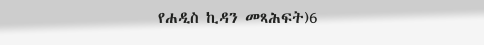የሐዲስ ኪዳን መጻሕፍት)6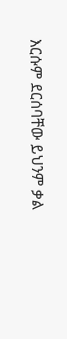እርሱም ደርሰባቸው ይህንም ቃል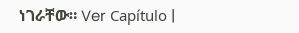ነገራቸው። Ver Capítulo |